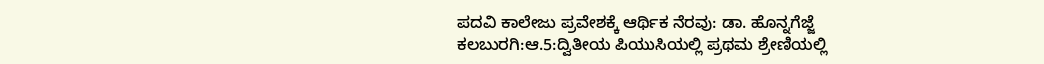ಪದವಿ ಕಾಲೇಜು ಪ್ರವೇಶಕ್ಕೆ ಆರ್ಥಿಕ ನೆರವು: ಡಾ. ಹೊನ್ನಗೆಜ್ಜೆ
ಕಲಬುರಗಿ:ಆ.5:ದ್ವಿತೀಯ ಪಿಯುಸಿಯಲ್ಲಿ ಪ್ರಥಮ ಶ್ರೇಣಿಯಲ್ಲಿ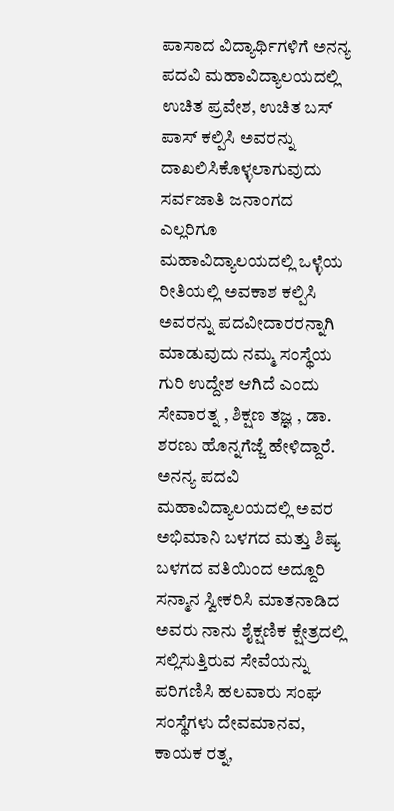ಪಾಸಾದ ವಿದ್ಯಾರ್ಥಿಗಳಿಗೆ ಅನನ್ಯ ಪದವಿ ಮಹಾವಿದ್ಯಾಲಯದಲ್ಲಿ ಉಚಿತ ಪ್ರವೇಶ, ಉಚಿತ ಬಸ್ ಪಾಸ್ ಕಲ್ಪಿಸಿ ಅವರನ್ನು ದಾಖಲಿಸಿಕೊಳ್ಳಲಾಗುವುದು ಸರ್ವಜಾತಿ ಜನಾಂಗದ ಎಲ್ಲರಿಗೂ ಮಹಾವಿದ್ಯಾಲಯದಲ್ಲಿ ಒಳ್ಳೆಯ ರೀತಿಯಲ್ಲಿ ಅವಕಾಶ ಕಲ್ಪಿಸಿ ಅವರನ್ನು ಪದವೀದಾರರನ್ನಾಗಿ ಮಾಡುವುದು ನಮ್ಮ ಸಂಸ್ಥೆಯ ಗುರಿ ಉದ್ದೇಶ ಆಗಿದೆ ಎಂದು ಸೇವಾರತ್ನ , ಶಿಕ್ಷಣ ತಜ್ಞ , ಡಾ. ಶರಣು ಹೊನ್ನಗೆಜ್ಜೆ ಹೇಳಿದ್ದಾರೆ. ಅನನ್ಯ ಪದವಿ ಮಹಾವಿದ್ಯಾಲಯದಲ್ಲಿ ಅವರ ಅಭಿಮಾನಿ ಬಳಗದ ಮತ್ತು ಶಿಷ್ಯ ಬಳಗದ ವತಿಯಿಂದ ಅದ್ದೂರಿ ಸನ್ಮಾನ ಸ್ವೀಕರಿಸಿ ಮಾತನಾಡಿದ ಅವರು ನಾನು ಶೈಕ್ಷಣಿಕ ಕ್ಷೇತ್ರದಲ್ಲಿ ಸಲ್ಲಿಸುತ್ತಿರುವ ಸೇವೆಯನ್ನು ಪರಿಗಣಿಸಿ ಹಲವಾರು ಸಂಘ ಸಂಸ್ಥೆಗಳು ದೇವಮಾನವ, ಕಾಯಕ ರತ್ನ,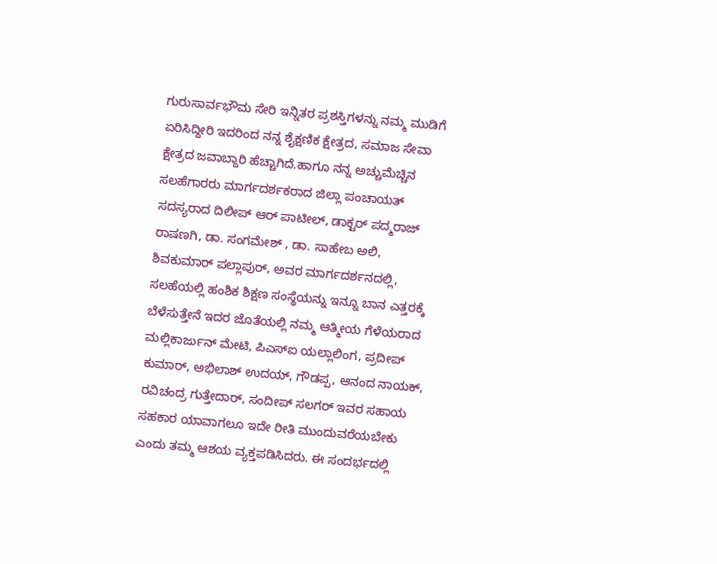ಗುರುಸಾರ್ವಭೌಮ ಸೇರಿ ಇನ್ನಿತರ ಪ್ರಶಸ್ತಿಗಳನ್ನು ನಮ್ಮ ಮುಡಿಗೆ ಏರಿಸಿದ್ದೀರಿ ಇದರಿಂದ ನನ್ನ ಶೈಕ್ಷಣಿಕ ಕ್ಷೇತ್ರದ, ಸಮಾಜ ಸೇವಾ ಕ್ಷೇತ್ರದ ಜವಾಬ್ದಾರಿ ಹೆಚ್ಚಾಗಿದೆ.ಹಾಗೂ ನನ್ನ ಅಚ್ಚುಮೆಚ್ಚಿನ ಸಲಹೆಗಾರರು ಮಾರ್ಗದರ್ಶಕರಾದ ಜಿಲ್ಲಾ ಪಂಚಾಯತ್ ಸದಸ್ಯರಾದ ದಿಲೀಪ್ ಆರ್ ಪಾಟೀಲ್, ಡಾಕ್ಟರ್ ಪದ್ಮರಾಜ್ ರಾಷಣಗಿ, ಡಾ. ಸಂಗಮೇಶ್ , ಡಾ. ಸಾಹೇಬ ಅಲಿ, ಶಿವಕುಮಾರ್ ಪಲ್ಲಾಪುರ್, ಅವರ ಮಾರ್ಗದರ್ಶನದಲ್ಲಿ, ಸಲಹೆಯಲ್ಲಿ ಹಂಶಿಕ ಶಿಕ್ಷಣ ಸಂಸ್ಥೆಯನ್ನು ಇನ್ನೂ ಬಾನ ಎತ್ತರಕ್ಕೆ ಬೆಳೆಸುತ್ತೇನೆ ಇದರ ಜೊತೆಯಲ್ಲಿ ನಮ್ಮ ಆತ್ಮೀಯ ಗೆಳೆಯರಾದ ಮಲ್ಲಿಕಾರ್ಜುನ್ ಮೇಟಿ, ಪಿಎಸ್‍ಐ ಯಲ್ಲಾಲಿಂಗ, ಪ್ರದೀಪ್ ಕುಮಾರ್, ಅಭಿಲಾಶ್ ಉದಯ್, ಗೌಡಪ್ಪ, ಆನಂದ ನಾಯಕ್, ರವಿಚಂದ್ರ ಗುತ್ತೇದಾರ್, ಸಂದೀಪ್ ಸಲಗರ್ ಇವರ ಸಹಾಯ ಸಹಕಾರ ಯಾವಾಗಲೂ ಇದೇ ರೀತಿ ಮುಂದುವರೆಯಬೇಕು ಎಂದು ತಮ್ಮ ಆಶಯ ವ್ಯಕ್ತಪಡಿಸಿದರು. ಈ ಸಂದರ್ಭದಲ್ಲಿ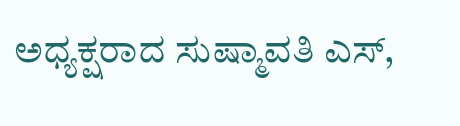ಅಧ್ಯಕ್ಷರಾದ ಸುಷ್ಮಾವತಿ ಎಸ್,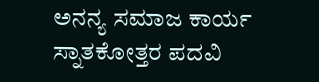ಅನನ್ಯ ಸಮಾಜ ಕಾರ್ಯ ಸ್ನಾತಕೋತ್ತರ ಪದವಿ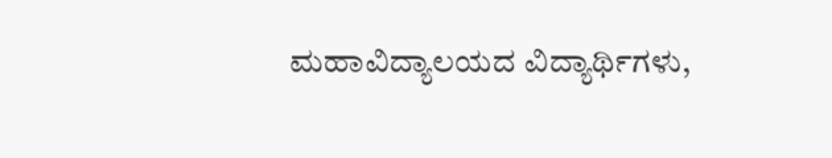ಮಹಾವಿದ್ಯಾಲಯದ ವಿದ್ಯಾರ್ಥಿಗಳು,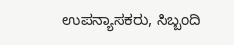ಉಪನ್ಯಾಸಕರು, ಸಿಬ್ಬಂದಿ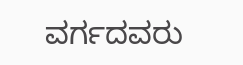ವರ್ಗದವರು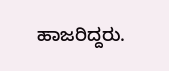ಹಾಜರಿದ್ದರು.